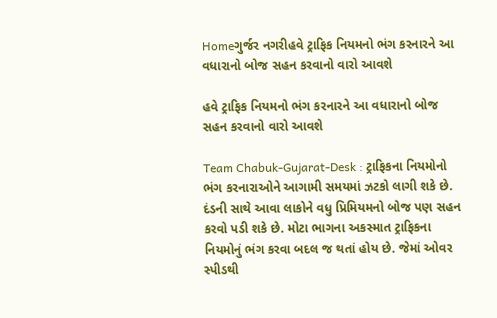Homeગુર્જર નગરીહવે ટ્રાફિક નિયમનો ભંગ કરનારને આ વધારાનો બોજ સહન કરવાનો વારો આવશે

હવે ટ્રાફિક નિયમનો ભંગ કરનારને આ વધારાનો બોજ સહન કરવાનો વારો આવશે

Team Chabuk-Gujarat-Desk : ટ્રાફિકના નિયમોનો ભંગ કરનારાઓને આગામી સમયમાં ઝટકો લાગી શકે છે. દંડની સાથે આવા લાકોને વધુ પ્રિમિયમનો બોજ પણ સહન કરવો પડી શકે છે. મોટા ભાગના અકસ્માત ટ્રાફિકના નિયમોનું ભંગ કરવા બદલ જ થતાં હોય છે. જેમાં ઓવર સ્પીડથી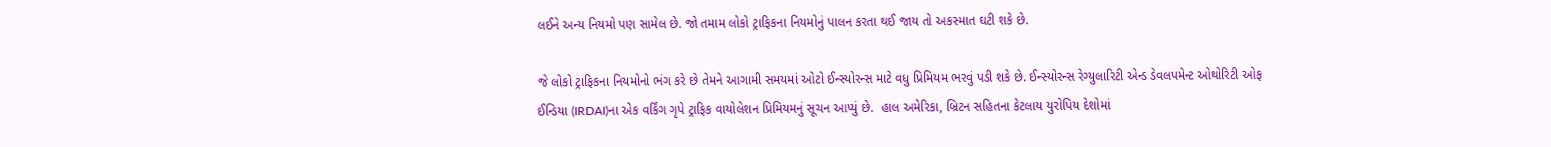લઈને અન્ય નિયમો પણ સામેલ છે. જો તમામ લોકો ટ્રાફિકના નિયમોનું પાલન કરતા થઈ જાય તો અકસ્માત ઘટી શકે છે.

જે લોકો ટ્રાફિકના નિયમોનો ભંગ કરે છે તેમને આગામી સમયમાં ઓટો ઈન્સ્યોરન્સ માટે વધુ પ્રિમિયમ ભરવું પડી શકે છે. ઈન્સ્યોરન્સ રેગ્યુલારિટી એન્ડ ડેવલપમેન્ટ ઓથોરિટી ઓફ ઈન્ડિયા (IRDAI)ના એક વર્કિંગ ગૃપે ટ્રાફિક વાયોલેશન પ્રિમિયમનું સૂચન આપ્યું છે.  હાલ અમેરિકા, બ્રિટન સહિતના કેટલાય યુરોપિય દેશોમાં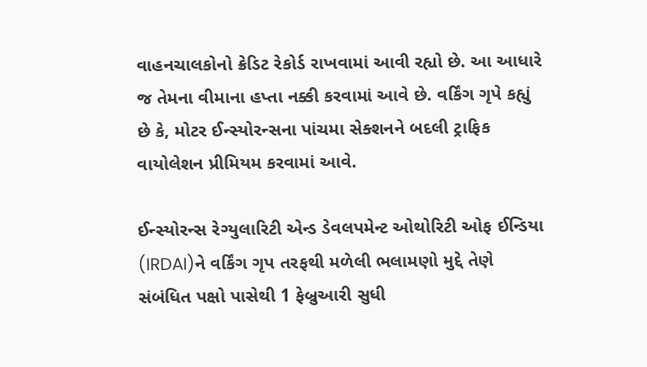વાહનચાલકોનો ક્રેડિટ રેકોર્ડ રાખવામાં આવી રહ્યો છે. આ આધારે જ તેમના વીમાના હપ્તા નક્કી કરવામાં આવે છે. વર્કિંગ ગૃપે કહ્યું છે કે, મોટર ઈન્સ્યોરન્સના પાંચમા સેક્શનને બદલી ટ્રાફિક વાયોલેશન પ્રીમિયમ કરવામાં આવે.

ઈન્સ્યોરન્સ રેગ્યુલારિટી એન્ડ ડેવલપમેન્ટ ઓથોરિટી ઓફ ઈન્ડિયા (IRDAI)ને વર્કિંગ ગૃપ તરફથી મળેલી ભલામણો મુદ્દે તેણે સંબંધિત પક્ષો પાસેથી 1 ફેબ્રુઆરી સુધી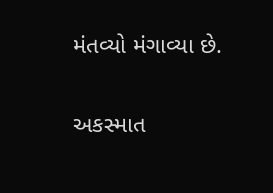મંતવ્યો મંગાવ્યા છે.

અકસ્માત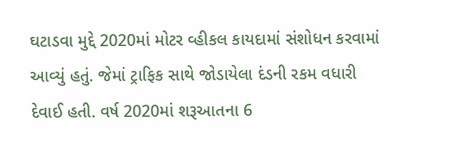ઘટાડવા મુદ્દે 2020માં મોટર વ્હીકલ કાયદામાં સંશોધન કરવામાં આવ્યું હતું. જેમાં ટ્રાફિક સાથે જોડાયેલા દંડની રકમ વધારી દેવાઈ હતી. વર્ષ 2020માં શરૂઆતના 6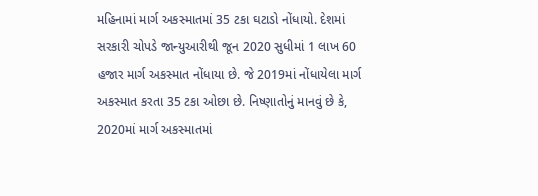મહિનામાં માર્ગ અકસ્માતમાં 35 ટકા ઘટાડો નોંધાયો. દેશમાં સરકારી ચોપડે જાન્યુઆરીથી જૂન 2020 સુધીમાં 1 લાખ 60 હજાર માર્ગ અકસ્માત નોંધાયા છે. જે 2019માં નોંધાયેલા માર્ગ અકસ્માત કરતા 35 ટકા ઓછા છે. નિષ્ણાતોનું માનવું છે કે, 2020માં માર્ગ અકસ્માતમાં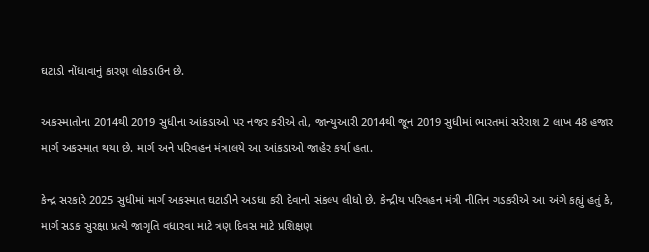ઘટાડો નોંધાવાનું કારણ લોકડાઉન છે.

અકસ્માતોના 2014થી 2019 સુધીના આંકડાઓ પર નજર કરીએ તો, જાન્યુઆરી 2014થી જૂન 2019 સુધીમાં ભારતમાં સરેરાશ 2 લાખ 48 હજાર માર્ગ અકસ્માત થયા છે. માર્ગ અને પરિવહન મંત્રાલયે આ આંકડાઓ જાહેર કર્યા હતા.

કેન્દ્ર સરકારે 2025 સુધીમાં માર્ગ અકસ્માત ઘટાડીને અડધા કરી દેવાનો સંકલ્પ લીધો છે. કેન્દ્રીય પરિવહન મંત્રી નીતિન ગડકરીએ આ અંગે કહ્યું હતું કે, માર્ગ સડક સુરક્ષા પ્રત્યે જાગૃતિ વધારવા માટે ત્રણ દિવસ માટે પ્રશિક્ષણ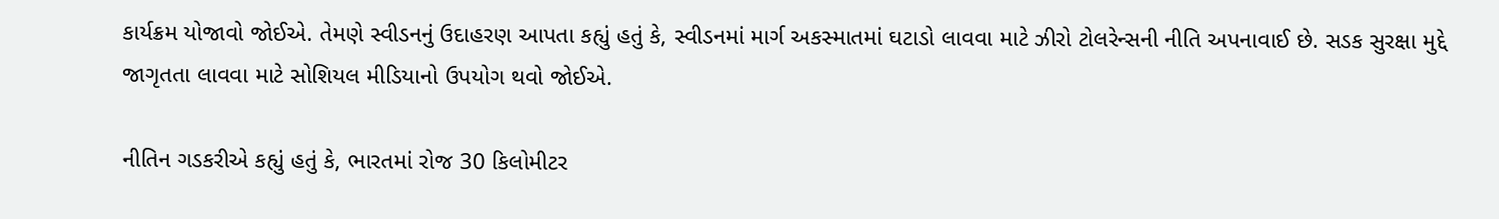કાર્યક્રમ યોજાવો જોઈએ. તેમણે સ્વીડનનું ઉદાહરણ આપતા કહ્યું હતું કે, સ્વીડનમાં માર્ગ અકસ્માતમાં ઘટાડો લાવવા માટે ઝીરો ટોલરેન્સની નીતિ અપનાવાઈ છે. સડક સુરક્ષા મુદ્દે જાગૃતતા લાવવા માટે સોશિયલ મીડિયાનો ઉપયોગ થવો જોઈએ.

નીતિન ગડકરીએ કહ્યું હતું કે, ભારતમાં રોજ 30 કિલોમીટર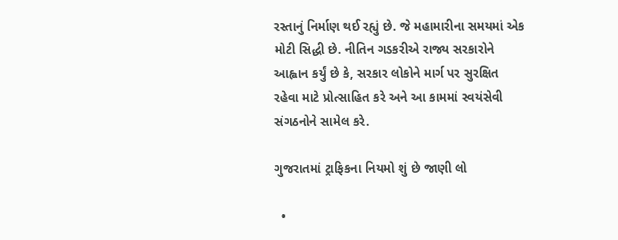રસ્તાનું નિર્માણ થઈ રહ્યું છે. જે મહામારીના સમયમાં એક મોટી સિદ્ધી છે. નીતિન ગડકરીએ રાજ્ય સરકારોને આહ્વાન કર્યું છે કે, સરકાર લોકોને માર્ગ પર સુરક્ષિત રહેવા માટે પ્રોત્સાહિત કરે અને આ કામમાં સ્વયંસેવી સંગઠનોને સામેલ કરે.

ગુજરાતમાં ટ્રાફિકના નિયમો શું છે જાણી લો

  •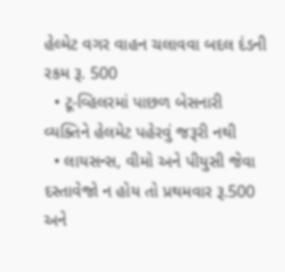હેલ્મેટ વગર વાહન ચલાવવા બદલ દંડની રકમ રૂ. 500
  • ટૂ-વ્હિલરમાં પાછળ બેસનારી વ્યક્તિને હેલમેટ પહેરવું જરૂરી નથી
  • લાયસન્સ, વીમો અને પીયુસી જેવા દસ્તાવેજો ન હોય તો પ્રથમવાર રૂ.500 અને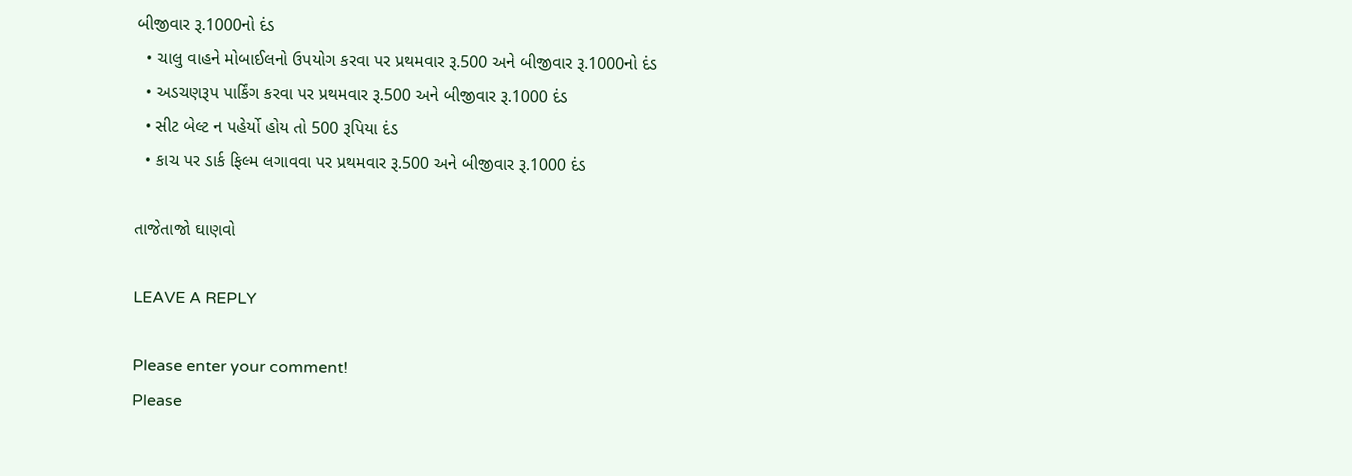બીજીવાર રૂ.1000નો દંડ
  • ચાલુ વાહને મોબાઈલનો ઉપયોગ કરવા પર પ્રથમવાર રૂ.500 અને બીજીવાર રૂ.1000નો દંડ
  • અડચણરૂપ પાર્કિંગ કરવા પર પ્રથમવાર રૂ.500 અને બીજીવાર રૂ.1000 દંડ
  • સીટ બેલ્ટ ન પહેર્યો હોય તો 500 રૂપિયા દંડ
  • કાચ પર ડાર્ક ફિલ્મ લગાવવા પર પ્રથમવાર રૂ.500 અને બીજીવાર રૂ.1000 દંડ

તાજેતાજો ઘાણવો

LEAVE A REPLY

Please enter your comment!
Please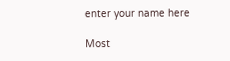enter your name here

Most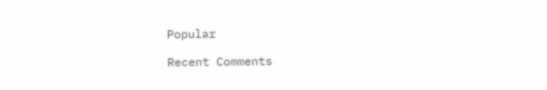Popular

Recent Comments